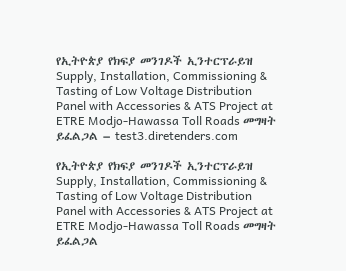የኢትዮጵያ የክፍያ መንገዶች ኢንተርፕራይዝ Supply, Installation, Commissioning & Tasting of Low Voltage Distribution Panel with Accessories & ATS Project at ETRE Modjo-Hawassa Toll Roads መግዛት ይፈልጋል – test3.diretenders.com

የኢትዮጵያ የክፍያ መንገዶች ኢንተርፕራይዝ Supply, Installation, Commissioning & Tasting of Low Voltage Distribution Panel with Accessories & ATS Project at ETRE Modjo-Hawassa Toll Roads መግዛት ይፈልጋል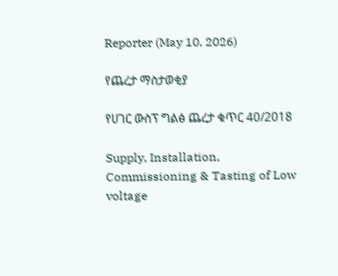Reporter (May 10, 2026)

የጨረታ ማስታወቂያ

የሀገር ውስፕ ግልፅ ጨረታ ቁጥር 40/2018

Supply, Installation, Commissioning & Tasting of Low voltage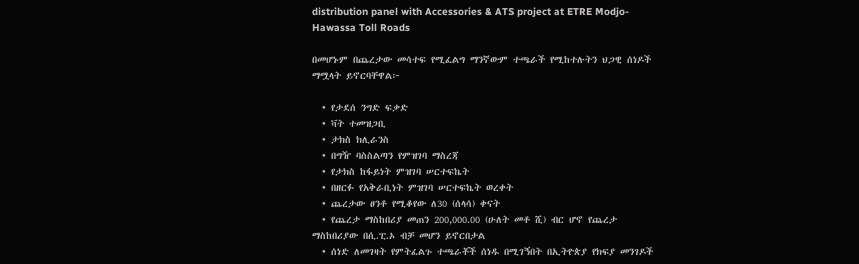distribution panel with Accessories & ATS project at ETRE Modjo-Hawassa Toll Roads

በመሆኑም በጨረታው መሳተፍ የሚፈልግ ማንኛውም ተጫራች የሚከተሉትን ህጋዊ ሰነዶች ማሟላት ይኖርባቸዋል፦

  • የታደሰ ንግድ ፍቃድ
  • ቫት ተመዝጋቢ
  • ታክስ ክሊራንስ
  • በግዥ ባስስልጣን የምዝገባ ማስረጃ
  • የታክስ ከፋይነት ምዝገባ ሠርተፍኬት
  • በዘርፉ የአቅራቢነት ምዝገባ ሠርተፍኬት ወረቀት
  • ጨረታው ፀንቶ የሚቆየው ለ30 (ሰላሳ) ቀናት
  • የጨረታ ማስከበሪያ መጠን 200,000.00 (ሁለት መቶ ሺ) ብር ሆኖ የጨረታ ማስከበሪያው በሲ.ፒ.ኦ ብቻ መሆን ይኖርበታል
  • ሰነድ ለመገዛት የምትፈልጉ ተጫራቾች ሰነዱ በሚገኝበት በኢትዮጵያ የክፍያ መንገዶች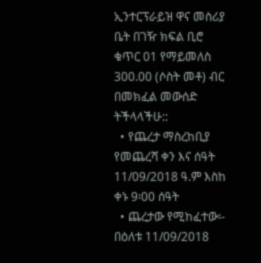ኢንተርፕራይዝ ዋና መስሪያ ቤት በገዥ ክፍል ቢሮ ቁጥር 01 የማይመለስ 300.00 (ሶስት መቶ) ብር በመክፈል መውሰድ ትችላላችሁ::
  • የጨረታ ማስረከቢያ የመጨረሻ ቀን እና ሰዓት 11/09/2018 ዓ.ም እስከ ቀኑ 9፡00 ሰዓት
  • ጨረታው የሚከፈተው፡- በዕለቱ 11/09/2018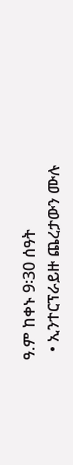ዓ.ም ከቀኑ 9፡30 ሰዓት
  • ኢንተርፕራይዙ ጨረታውን ሙሉ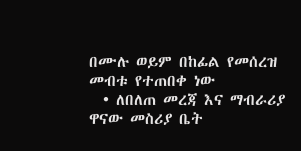በሙሉ ወይም በከፊል የመሰረዝ መብቱ የተጠበቀ ነው
  • ለበለጠ መረጃ እና ማብራሪያ ዋናው መስሪያ ቤት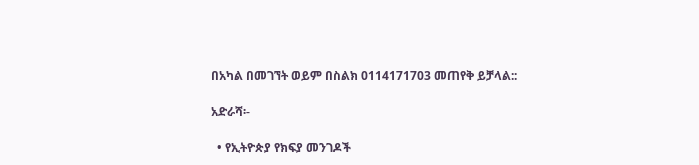በአካል በመገኘት ወይም በስልክ 0114171703 መጠየቅ ይቻላል::

አድራሻ፡-

  • የኢትዮጵያ የክፍያ መንገዶች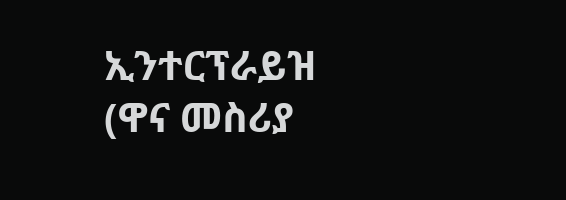ኢንተርፕራይዝ (ዋና መስሪያ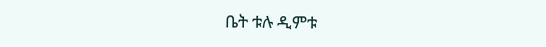ቤት ቱሉ ዲምቱ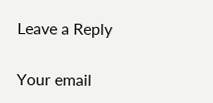Leave a Reply

Your email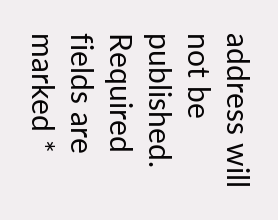address will not be published. Required fields are marked *